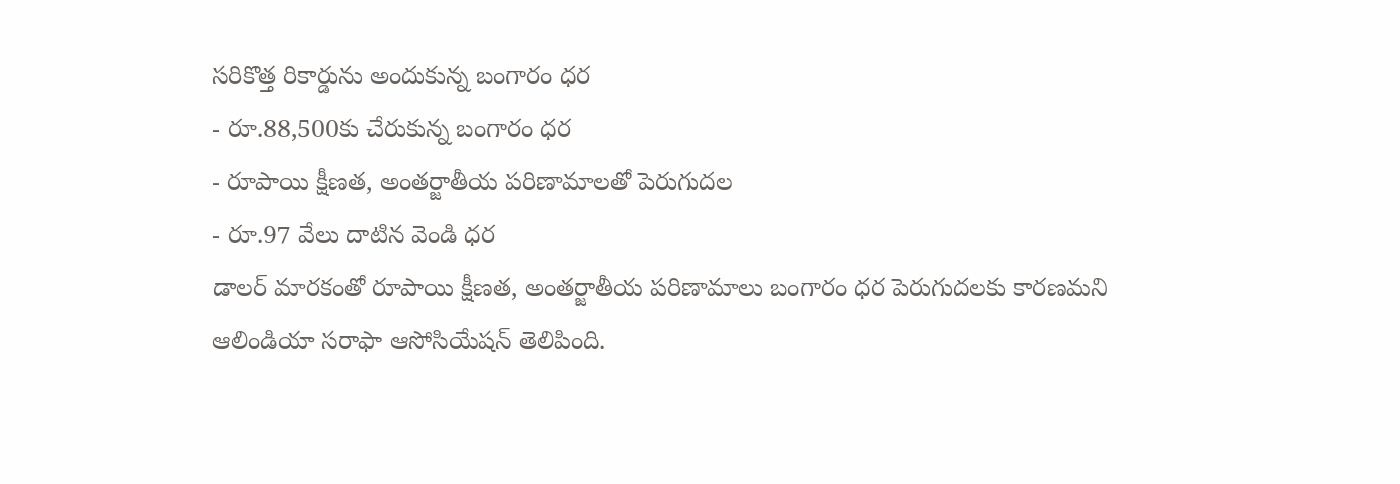సరికొత్త రికార్డును అందుకున్న బంగారం ధర
- రూ.88,500కు చేరుకున్న బంగారం ధర
- రూపాయి క్షీణత, అంతర్జాతీయ పరిణామాలతో పెరుగుదల
- రూ.97 వేలు దాటిన వెండి ధర
డాలర్ మారకంతో రూపాయి క్షీణత, అంతర్జాతీయ పరిణామాలు బంగారం ధర పెరుగుదలకు కారణమని ఆలిండియా సరాఫా ఆసోసియేషన్ తెలిపింది.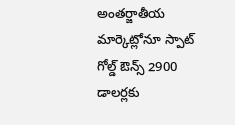అంతర్జాతీయ మార్కెట్లోనూ స్పాట్ గోల్డ్ ఔన్స్ 2900 డాలర్లకు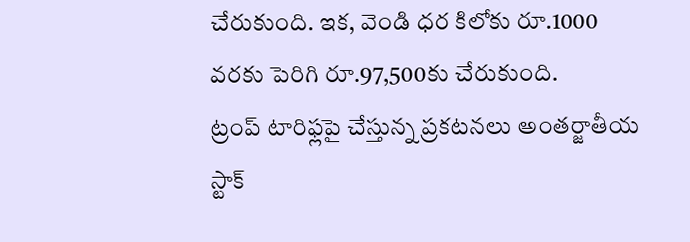చేరుకుంది. ఇక, వెండి ధర కిలోకు రూ.1000 వరకు పెరిగి రూ.97,500కు చేరుకుంది.
ట్రంప్ టారిఫ్లపై చేస్తున్న ప్రకటనలు అంతర్జాతీయ స్టాక్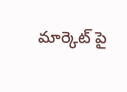మార్కెట్ పై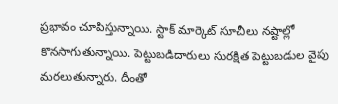ప్రభావం చూపిస్తున్నాయి. స్టాక్ మార్కెట్ సూచీలు నష్టాల్లో కొనసాగుతున్నాయి. పెట్టుబడిదారులు సురక్షిత పెట్టుబడుల వైపు మరలుతున్నారు. దీంతో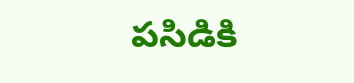పసిడికి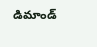డిమాండ్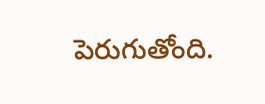పెరుగుతోంది.